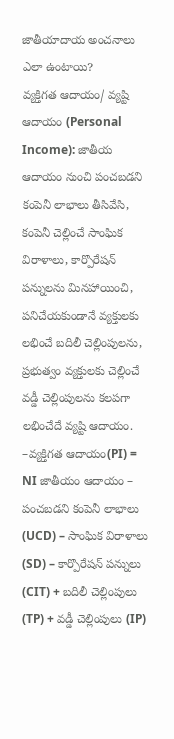జాతీయాదాయ అంచనాలు ఎలా ఉంటాయి?
వ్యక్తిగత ఆదాయం/ వ్యష్టి ఆదాయం (Personal Income): జాతీయ ఆదాయం నుంచి పంచబడని కంపెనీ లాభాలు తీసివేసి, కంపెనీ చెల్లించే సాంఘిక విరాళాలు, కార్పొరేషన్ పన్నులను మినహాయించి, పనిచేయకుండానే వ్యక్తులకు లభించే బదిలీ చెల్లింపులను, ప్రభుత్వం వ్యక్తులకు చెల్లించే వడ్డీ చెల్లింపులను కలపగా లభించేదే వ్యష్టి ఆదాయం.
–వ్యక్తిగత ఆదాయం(PI) = NI జాతీయం ఆదాయం – పంచబడని కంపెనీ లాభాలు (UCD) – సాంఘిక విరాళాలు (SD) – కార్పొరేషన్ పన్నులు (CIT) + బదిలీ చెల్లింపులు (TP) + వడ్డీ చెల్లింపులు (IP)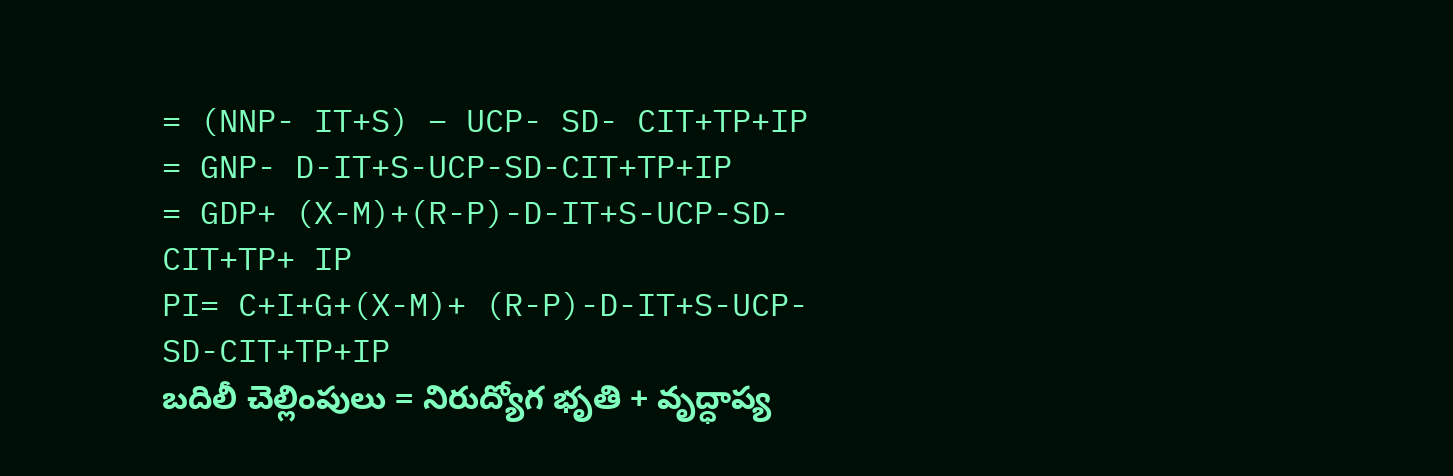= (NNP- IT+S) – UCP- SD- CIT+TP+IP
= GNP- D-IT+S-UCP-SD-CIT+TP+IP
= GDP+ (X-M)+(R-P)-D-IT+S-UCP-SD-
CIT+TP+ IP
PI= C+I+G+(X-M)+ (R-P)-D-IT+S-UCP-
SD-CIT+TP+IP
బదిలీ చెల్లింపులు = నిరుద్యోగ భృతి + వృద్ధాప్య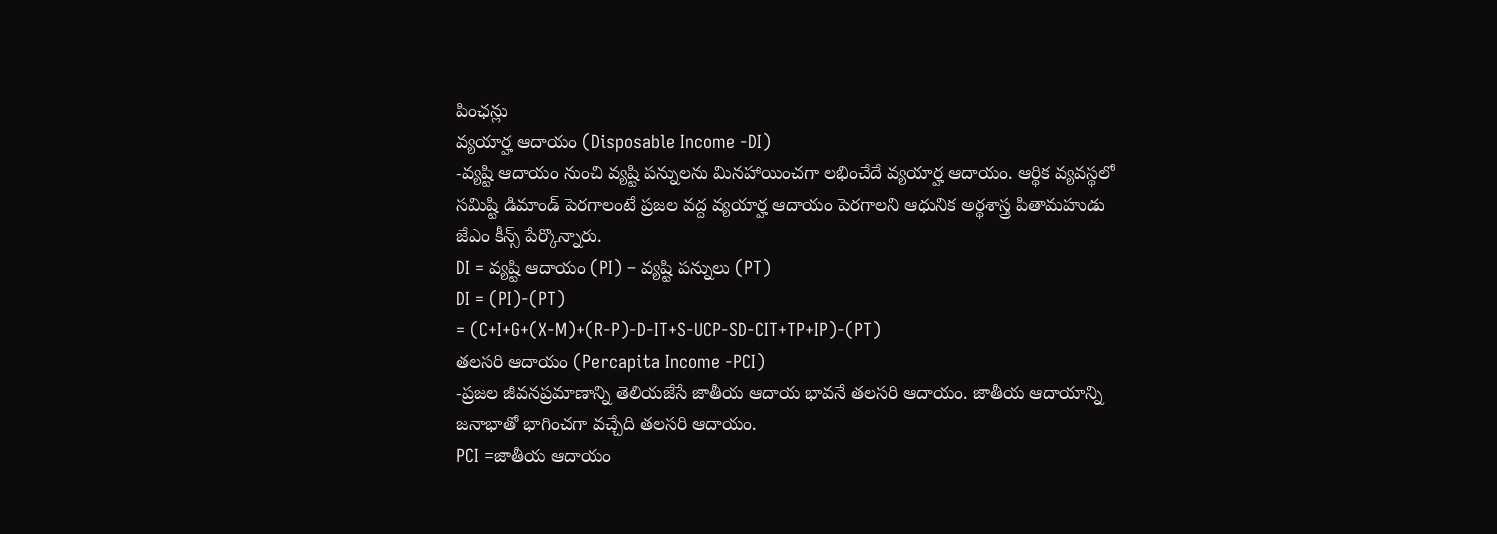పింఛన్లు
వ్యయార్హ ఆదాయం (Disposable Income -DI)
-వ్యష్టి ఆదాయం నుంచి వ్యష్టి పన్నులను మినహాయించగా లభించేదే వ్యయార్హ ఆదాయం. ఆర్థిక వ్యవస్థలో సమిష్టి డిమాండ్ పెరగాలంటే ప్రజల వద్ద వ్యయార్హ ఆదాయం పెరగాలని ఆధునిక అర్థశాస్త్ర పితామహుడు జేఎం కీన్స్ పేర్కొన్నారు.
DI = వ్యష్టి ఆదాయం (PI) – వ్యష్టి పన్నులు (PT)
DI = (PI)-(PT)
= (C+I+G+(X-M)+(R-P)-D-IT+S-UCP-SD-CIT+TP+IP)-(PT)
తలసరి ఆదాయం (Percapita Income -PCI)
-ప్రజల జీవనప్రమాణాన్ని తెలియజేసే జాతీయ ఆదాయ భావనే తలసరి ఆదాయం. జాతీయ ఆదాయాన్ని జనాభాతో భాగించగా వచ్చేది తలసరి ఆదాయం.
PCI =జాతీయ ఆదాయం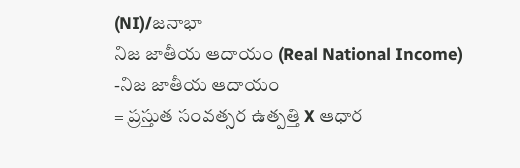(NI)/జనాభా
నిజ జాతీయ ఆదాయం (Real National Income)
-నిజ జాతీయ ఆదాయం
= ప్రస్తుత సంవత్సర ఉత్పత్తి X ఆధార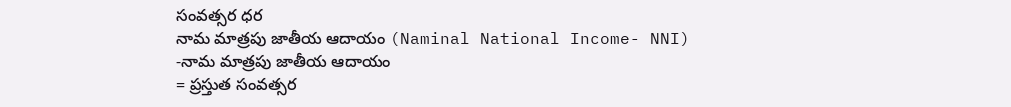సంవత్సర ధర
నామ మాత్రపు జాతీయ ఆదాయం (Naminal National Income- NNI)
-నామ మాత్రపు జాతీయ ఆదాయం
= ప్రస్తుత సంవత్సర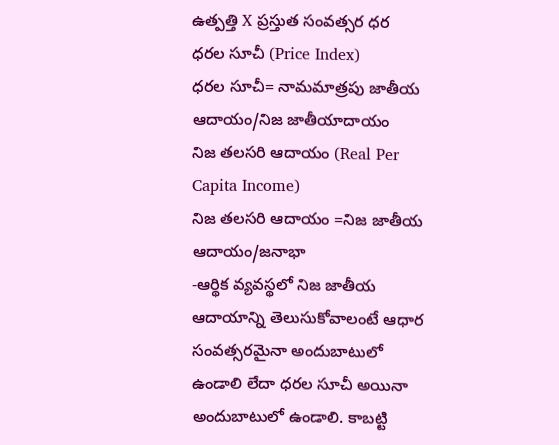ఉత్పత్తి X ప్రస్తుత సంవత్సర ధర
ధరల సూచీ (Price Index)
ధరల సూచీ= నామమాత్రపు జాతీయ ఆదాయం/నిజ జాతీయాదాయం
నిజ తలసరి ఆదాయం (Real Per Capita Income)
నిజ తలసరి ఆదాయం =నిజ జాతీయ ఆదాయం/జనాభా
-ఆర్థిక వ్యవస్థలో నిజ జాతీయ ఆదాయాన్ని తెలుసుకోవాలంటే ఆధార సంవత్సరమైనా అందుబాటులో ఉండాలి లేదా ధరల సూచీ అయినా అందుబాటులో ఉండాలి. కాబట్టి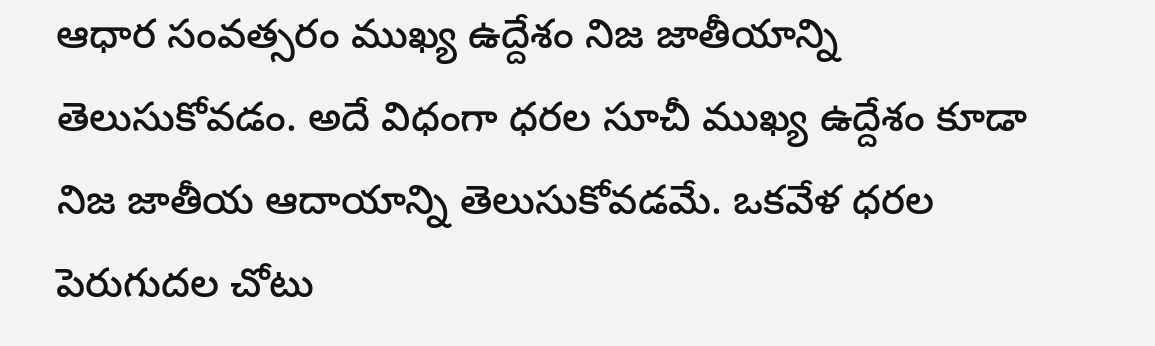ఆధార సంవత్సరం ముఖ్య ఉద్దేశం నిజ జాతీయాన్ని తెలుసుకోవడం. అదే విధంగా ధరల సూచీ ముఖ్య ఉద్దేశం కూడా నిజ జాతీయ ఆదాయాన్ని తెలుసుకోవడమే. ఒకవేళ ధరల పెరుగుదల చోటు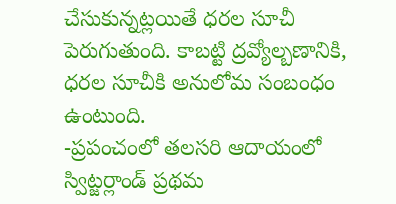చేసుకున్నట్లయితే ధరల సూచీ పెరుగుతుంది. కాబట్టి ద్రవ్యోల్బణానికి, ధరల సూచీకి అనులోమ సంబంధం ఉంటుంది.
-ప్రపంచంలో తలసరి ఆదాయంలో స్విట్జర్లాండ్ ప్రథమ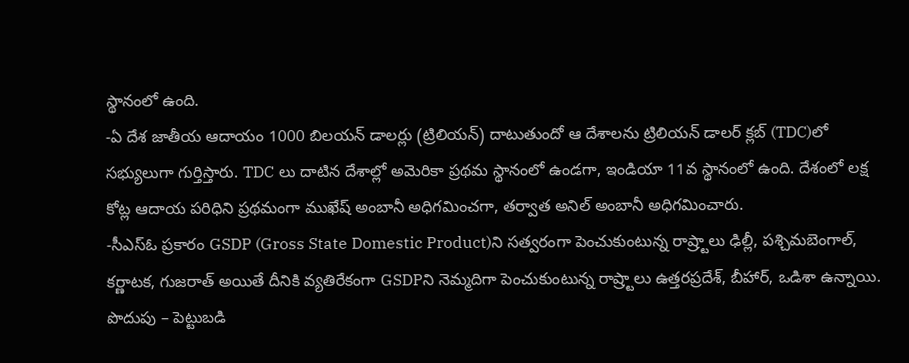స్థానంలో ఉంది.
-ఏ దేశ జాతీయ ఆదాయం 1000 బిలయన్ డాలర్లు (ట్రిలియన్) దాటుతుందో ఆ దేశాలను ట్రిలియన్ డాలర్ క్లబ్ (TDC)లో సభ్యులుగా గుర్తిస్తారు. TDC లు దాటిన దేశాల్లో అమెరికా ప్రథమ స్థానంలో ఉండగా, ఇండియా 11వ స్థానంలో ఉంది. దేశంలో లక్ష కోట్ల ఆదాయ పరిధిని ప్రథమంగా ముఖేష్ అంబానీ అధిగమించగా, తర్వాత అనిల్ అంబానీ అధిగమించారు.
-సీఎస్ఓ ప్రకారం GSDP (Gross State Domestic Product)ని సత్వరంగా పెంచుకుంటున్న రాష్ర్టాలు ఢిల్లీ, పశ్చిమబెంగాల్, కర్ణాటక, గుజరాత్ అయితే దీనికి వ్యతిరేకంగా GSDPని నెమ్మదిగా పెంచుకుంటున్న రాష్ర్టాలు ఉత్తరప్రదేశ్, బీహార్, ఒడిశా ఉన్నాయి.
పొదుపు – పెట్టుబడి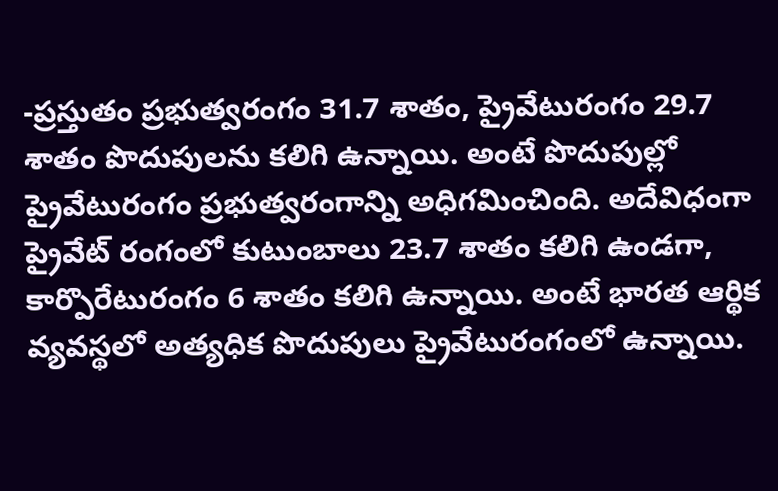-ప్రస్తుతం ప్రభుత్వరంగం 31.7 శాతం, ప్రైవేటురంగం 29.7 శాతం పొదుపులను కలిగి ఉన్నాయి. అంటే పొదుపుల్లో ప్రైవేటురంగం ప్రభుత్వరంగాన్ని అధిగమించింది. అదేవిధంగా ప్రైవేట్ రంగంలో కుటుంబాలు 23.7 శాతం కలిగి ఉండగా, కార్పొరేటురంగం 6 శాతం కలిగి ఉన్నాయి. అంటే భారత ఆర్థిక వ్యవస్థలో అత్యధిక పొదుపులు ప్రైవేటురంగంలో ఉన్నాయి.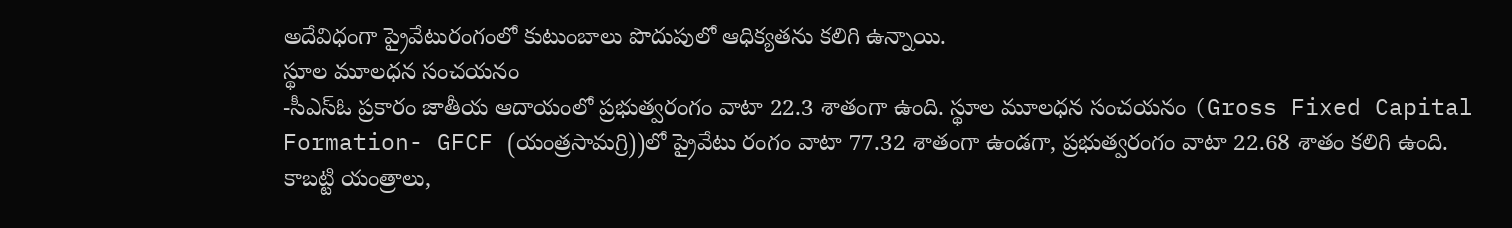అదేవిధంగా ప్రైవేటురంగంలో కుటుంబాలు పొదుపులో ఆధిక్యతను కలిగి ఉన్నాయి.
స్థూల మూలధన సంచయనం
-సీఎస్ఓ ప్రకారం జాతీయ ఆదాయంలో ప్రభుత్వరంగం వాటా 22.3 శాతంగా ఉంది. స్థూల మూలధన సంచయనం (Gross Fixed Capital Formation- GFCF (యంత్రసామగ్రి))లో ప్రైవేటు రంగం వాటా 77.32 శాతంగా ఉండగా, ప్రభుత్వరంగం వాటా 22.68 శాతం కలిగి ఉంది. కాబట్టి యంత్రాలు,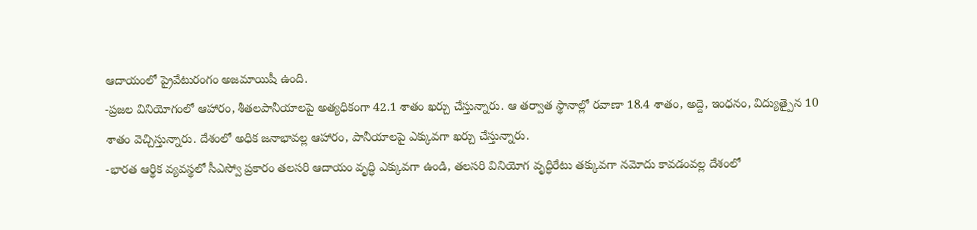ఆదాయంలో ప్రైవేటురంగం అజమాయిషీ ఉంది.
-ప్రజల వినియోగంలో ఆహారం, శీతలపానీయాలపై అత్యధికంగా 42.1 శాతం ఖర్చు చేస్తున్నారు. ఆ తర్వాత స్థానాల్లో రవాణా 18.4 శాతం, అద్దె, ఇంధనం, విద్యుత్పైన 10 శాతం వెచ్చిస్తున్నారు. దేశంలో అధిక జనాభావల్ల ఆహారం, పానీయాలపై ఎక్కువగా ఖర్చు చేస్తున్నారు.
-భారత ఆర్థిక వ్యవస్థలో సీఎస్వో ప్రకారం తలసరి ఆదాయం వృద్ధి ఎక్కువగా ఉండి, తలసరి వినియోగ వృద్ధిరేటు తక్కువగా నమోదు కావడంవల్ల దేశంలో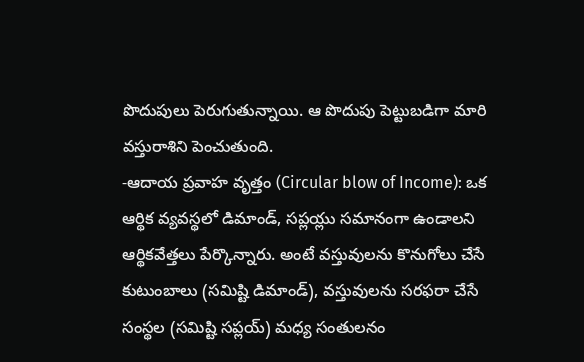పొదుపులు పెరుగుతున్నాయి. ఆ పొదుపు పెట్టుబడిగా మారి వస్తురాశిని పెంచుతుంది.
-ఆదాయ ప్రవాహ వృత్తం (Circular blow of Income): ఒక ఆర్థిక వ్యవస్థలో డిమాండ్, సప్లయ్లు సమానంగా ఉండాలని ఆర్థికవేత్తలు పేర్కొన్నారు. అంటే వస్తువులను కొనుగోలు చేసే కుటుంబాలు (సమిష్టి డిమాండ్), వస్తువులను సరఫరా చేసే సంస్థల (సమిష్టి సప్లయ్) మధ్య సంతులనం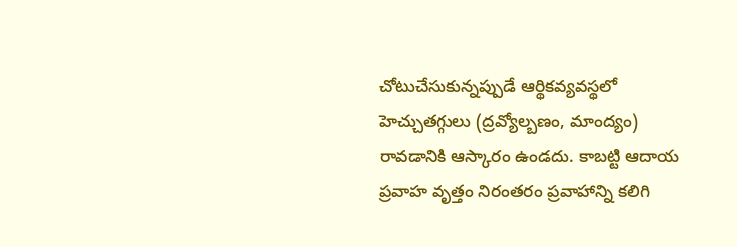చోటుచేసుకున్నప్పుడే ఆర్థికవ్యవస్థలో హెచ్చుతగ్గులు (ద్రవ్యోల్బణం, మాంద్యం) రావడానికి ఆస్కారం ఉండదు. కాబట్టి ఆదాయ ప్రవాహ వృత్తం నిరంతరం ప్రవాహాన్ని కలిగి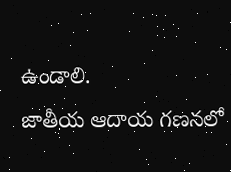ఉండాలి.
జాతీయ ఆదాయ గణనలో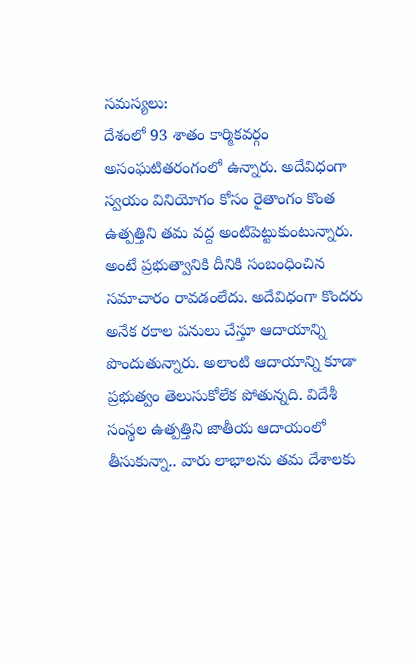సమస్యలు:
దేశంలో 93 శాతం కార్మికవర్గం అసంఘటితరంగంలో ఉన్నారు. అదేవిధంగా స్వయం వినియోగం కోసం రైతాంగం కొంత ఉత్పత్తిని తమ వద్ద అంటిపెట్టుకుంటున్నారు. అంటే ప్రభుత్వానికి దీనికి సంబంధించిన సమాచారం రావడంలేదు. అదేవిధంగా కొందరు అనేక రకాల పనులు చేస్తూ ఆదాయాన్ని పొందుతున్నారు. అలాంటి ఆదాయాన్ని కూడా ప్రభుత్వం తెలుసుకోలేక పోతున్నది. విదేశీ సంస్థల ఉత్పత్తిని జాతీయ ఆదాయంలో తీసుకున్నా.. వారు లాభాలను తమ దేశాలకు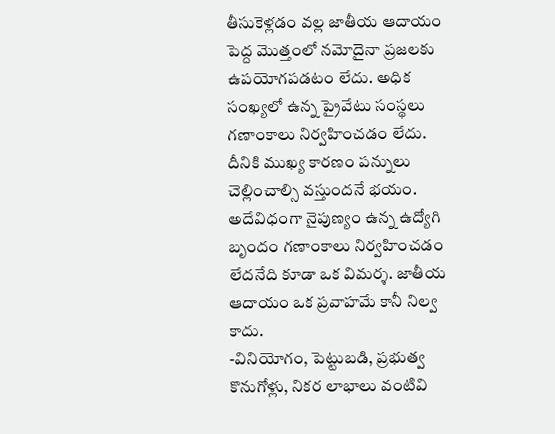తీసుకెళ్లడం వల్ల జాతీయ ఆదాయం పెద్ద మొత్తంలో నమోదైనా ప్రజలకు ఉపయోగపడటం లేదు. అధిక సంఖ్యలో ఉన్న ప్రైవేటు సంస్థలు గణాంకాలు నిర్వహించడం లేదు. దీనికి ముఖ్య కారణం పన్నులు చెల్లించాల్సి వస్తుందనే భయం. అదేవిధంగా నైపుణ్యం ఉన్న ఉద్యోగి బృందం గణాంకాలు నిర్వహించడం లేదనేది కూడా ఒక విమర్శ. జాతీయ ఆదాయం ఒక ప్రవాహమే కానీ నిల్వ కాదు.
-వినియోగం, పెట్టుబడి, ప్రభుత్వ కొనుగోళ్లు, నికర లాభాలు వంటివి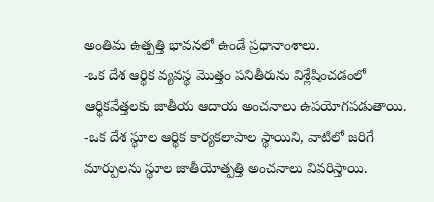అంతిమ ఉత్పత్తి భావనలో ఉండే ప్రధానాంశాలు.
-ఒక దేశ ఆర్థిక వ్యవస్థ మొత్తం పనితీరును విశ్లేషించడంలో ఆర్థికవేత్తలకు జాతీయ ఆదాయ అంచనాలు ఉపయోగపడుతాయి.
-ఒక దేశ స్థూల ఆర్థిక కార్యకలాపాల స్థాయిని, వాటిలో జరిగే మార్పులను స్థూల జాతీయోత్పత్తి అంచనాలు వివరిస్తాయి.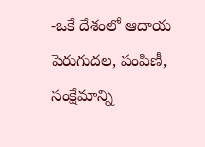-ఒకే దేశంలో ఆదాయ పెరుగుదల, పంపిణీ, సంక్షేమాన్ని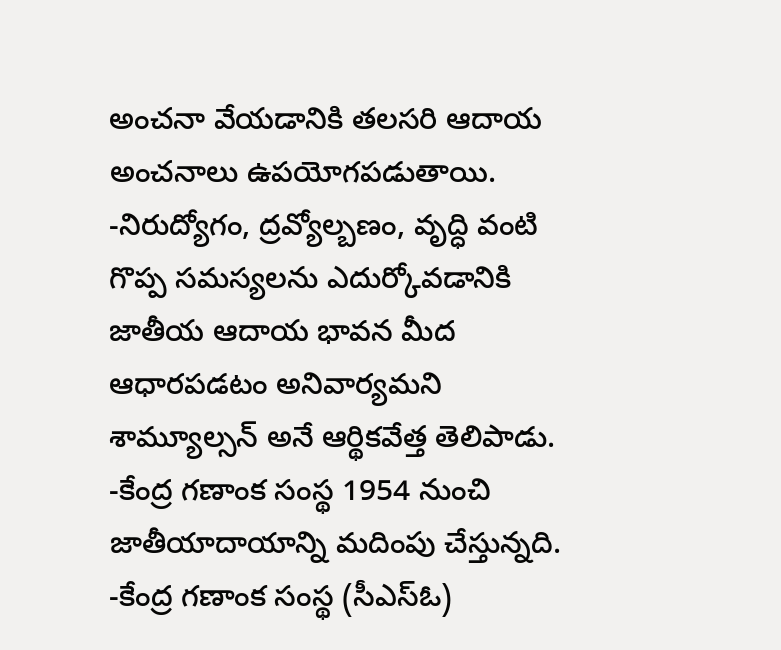అంచనా వేయడానికి తలసరి ఆదాయ అంచనాలు ఉపయోగపడుతాయి.
-నిరుద్యోగం, ద్రవ్యోల్బణం, వృద్ధి వంటి గొప్ప సమస్యలను ఎదుర్కోవడానికి జాతీయ ఆదాయ భావన మీద ఆధారపడటం అనివార్యమని శామ్యూల్సన్ అనే ఆర్థికవేత్త తెలిపాడు.
-కేంద్ర గణాంక సంస్థ 1954 నుంచి జాతీయాదాయాన్ని మదింపు చేస్తున్నది.
-కేంద్ర గణాంక సంస్థ (సీఎస్ఓ)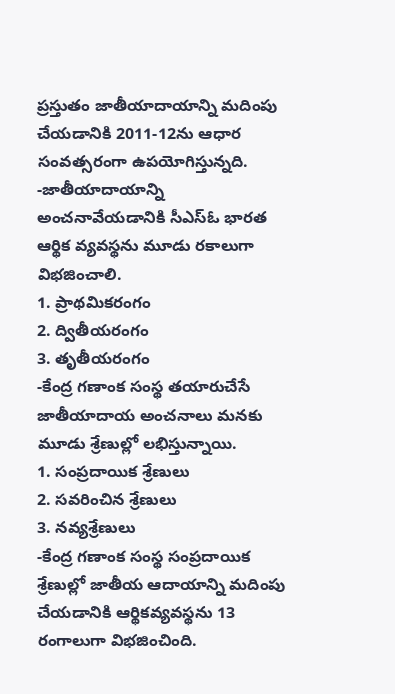ప్రస్తుతం జాతీయాదాయాన్ని మదింపు చేయడానికి 2011-12ను ఆధార సంవత్సరంగా ఉపయోగిస్తున్నది.
-జాతీయాదాయాన్ని అంచనావేయడానికి సీఎస్ఓ భారత ఆర్థిక వ్యవస్థను మూడు రకాలుగా విభజించాలి.
1. ప్రాథమికరంగం
2. ద్వితీయరంగం
3. తృతీయరంగం
-కేంద్ర గణాంక సంస్థ తయారుచేసే జాతీయాదాయ అంచనాలు మనకు మూడు శ్రేణుల్లో లభిస్తున్నాయి.
1. సంప్రదాయిక శ్రేణులు
2. సవరించిన శ్రేణులు
3. నవ్యశ్రేణులు
-కేంద్ర గణాంక సంస్థ సంప్రదాయిక శ్రేణుల్లో జాతీయ ఆదాయాన్ని మదింపు చేయడానికి ఆర్థికవ్యవస్థను 13 రంగాలుగా విభజించింది.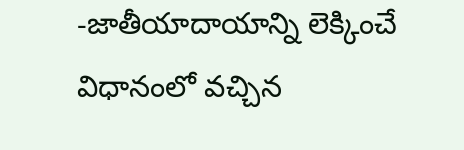-జాతీయాదాయాన్ని లెక్కించే విధానంలో వచ్చిన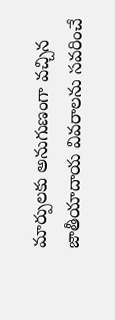మార్పులకు అనుగుణంగా వచ్చిన జాతీయాదాయ వివరాలను సవరించే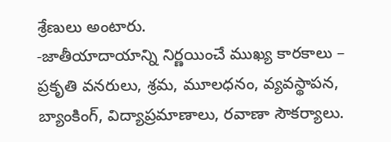శ్రేణులు అంటారు.
-జాతీయాదాయాన్ని నిర్ణయించే ముఖ్య కారకాలు – ప్రకృతి వనరులు, శ్రమ, మూలధనం, వ్యవస్థాపన, బ్యాంకింగ్, విద్యాప్రమాణాలు, రవాణా సౌకర్యాలు.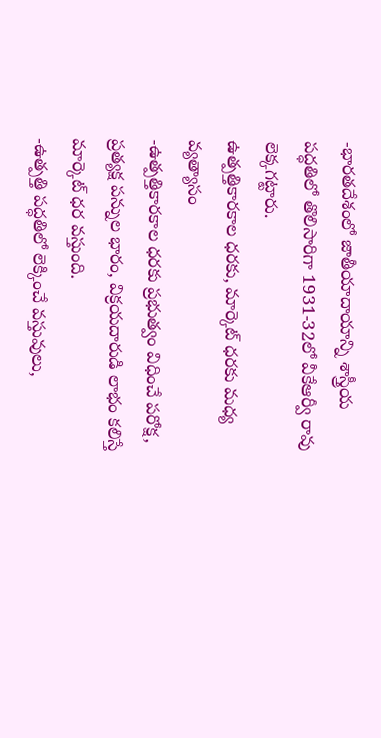-భారతదేశంలో జాతీయాదాయాన్ని శాస్త్రీయ పద్ధతిలో తొలిసారిగా 1931-32లో వీకేఆర్వీ రావు లెక్కగట్టారు.
ఉత్పత్తికారకాల ధరకు, మార్కెట్ ధరకు మధ్య వ్యత్యాసం
-ఉత్పత్తికారకాల ధరకు ప్రభుత్వం విధించే పరోక్ష, ప్రత్యక్ష పన్నుల భారం, విక్రయదారుడి లాభం కలిస్తే మార్కెట్ ధర వస్తుంది.
-ఉత్పత్తి పద్ధతిలో లెక్కించే వస్తువులు,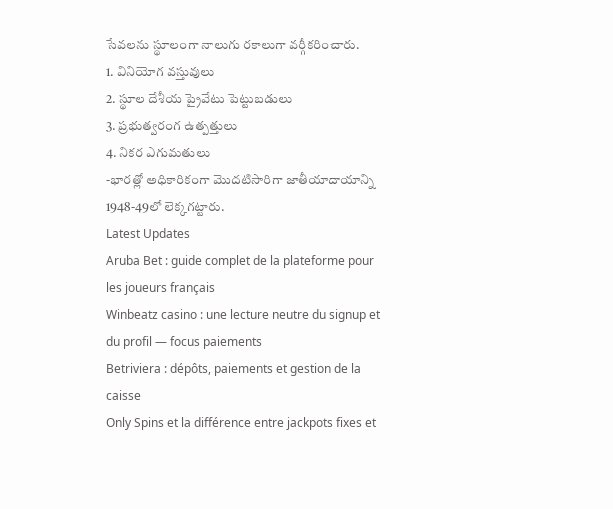సేవలను స్థూలంగా నాలుగు రకాలుగా వర్గీకరించారు.
1. వినియోగ వస్తువులు
2. స్థూల దేశీయ ప్రైవేటు పెట్టుబడులు
3. ప్రభుత్వరంగ ఉత్పత్తులు
4. నికర ఎగుమతులు
-భారత్లో అధికారికంగా మొదటిసారిగా జాతీయాదాయాన్ని 1948-49లో లెక్కగట్టారు.
Latest Updates
Aruba Bet : guide complet de la plateforme pour les joueurs français
Winbeatz casino : une lecture neutre du signup et du profil — focus paiements
Betriviera : dépôts, paiements et gestion de la caisse
Only Spins et la différence entre jackpots fixes et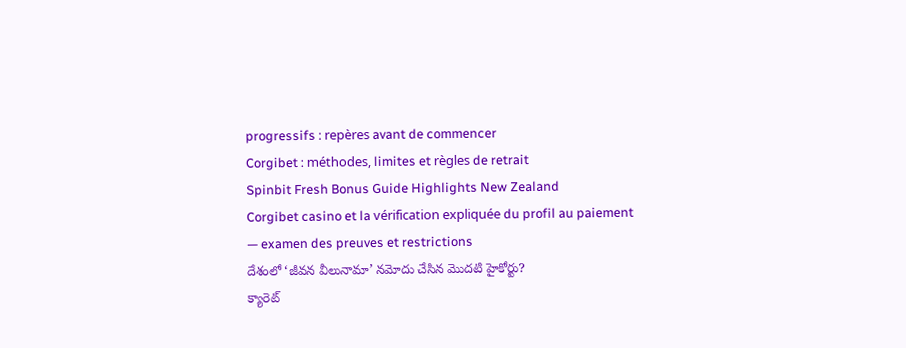progressifs : repères avant de commencer
Corgibet : méthodes, limites et règles de retrait
Spinbit Fresh Bonus Guide Highlights New Zealand
Corgibet casino et la vérification expliquée du profil au paiement — examen des preuves et restrictions
దేశంలో ‘జీవన వీలునామా’ నమోదు చేసిన మొదటి హైకోర్టు?
క్యారెట్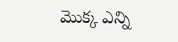మొక్క ఎన్ని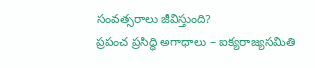సంవత్సరాలు జీవిస్తుంది?
ప్రపంచ ప్రసిద్ధి అగాధాలు – ఐక్యరాజ్యసమితి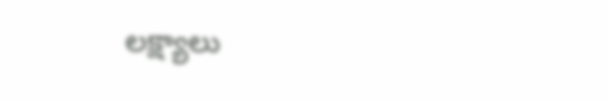లక్ష్యాలు